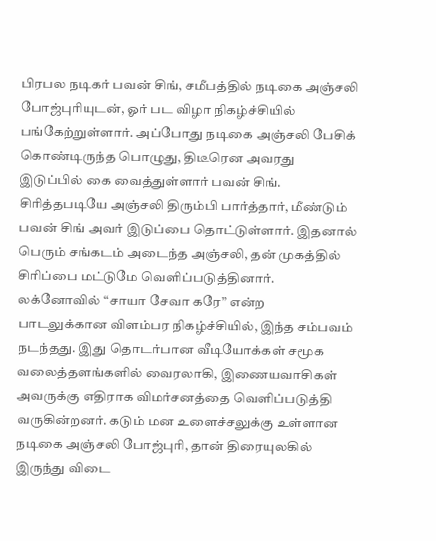பிரபல நடிகர் பவன் சிங், சமீபத்தில் நடிகை அஞ்சலி போஜ்புரியுடன், ஓர் பட விழா நிகழ்ச்சியில் பங்கேற்றுள்ளார். அப்போது நடிகை அஞ்சலி பேசிக் கொண்டிருந்த பொழுது, திடீரென அவரது இடுப்பில் கை வைத்துள்ளார் பவன் சிங். சிரித்தபடியே அஞ்சலி திரும்பி பார்த்தார், மீண்டும் பவன் சிங் அவர் இடுப்பை தொட்டுள்ளார். இதனால் பெரும் சங்கடம் அடைந்த அஞ்சலி, தன் முகத்தில் சிரிப்பை மட்டுமே வெளிப்படுத்தினார்.
லக்னோவில் “சாயா சேவா கரே” என்ற பாடலுக்கான விளம்பர நிகழ்ச்சியில், இந்த சம்பவம் நடந்தது. இது தொடர்பான வீடியோக்கள் சமூக வலைத்தளங்களில் வைரலாகி, இணையவாசிகள் அவருக்கு எதிராக விமர்சனத்தை வெளிப்படுத்தி வருகின்றனர். கடும் மன உளைச்சலுக்கு உள்ளான நடிகை அஞ்சலி போஜ்புரி, தான் திரையுலகில் இருந்து விடை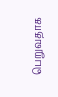பெறுவதாக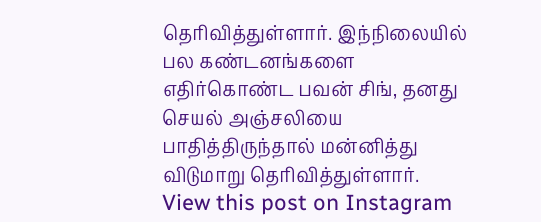தெரிவித்துள்ளார். இந்நிலையில் பல கண்டனங்களை எதிர்கொண்ட பவன் சிங், தனது செயல் அஞ்சலியை பாதித்திருந்தால் மன்னித்து விடுமாறு தெரிவித்துள்ளார்.
View this post on Instagram